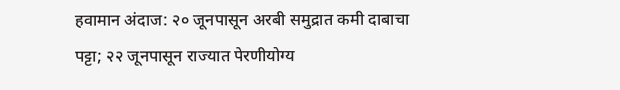हवामान अंदाज: २० जूनपासून अरबी समुद्रात कमी दाबाचा पट्टा; २२ जूनपासून राज्यात पेरणीयोग्य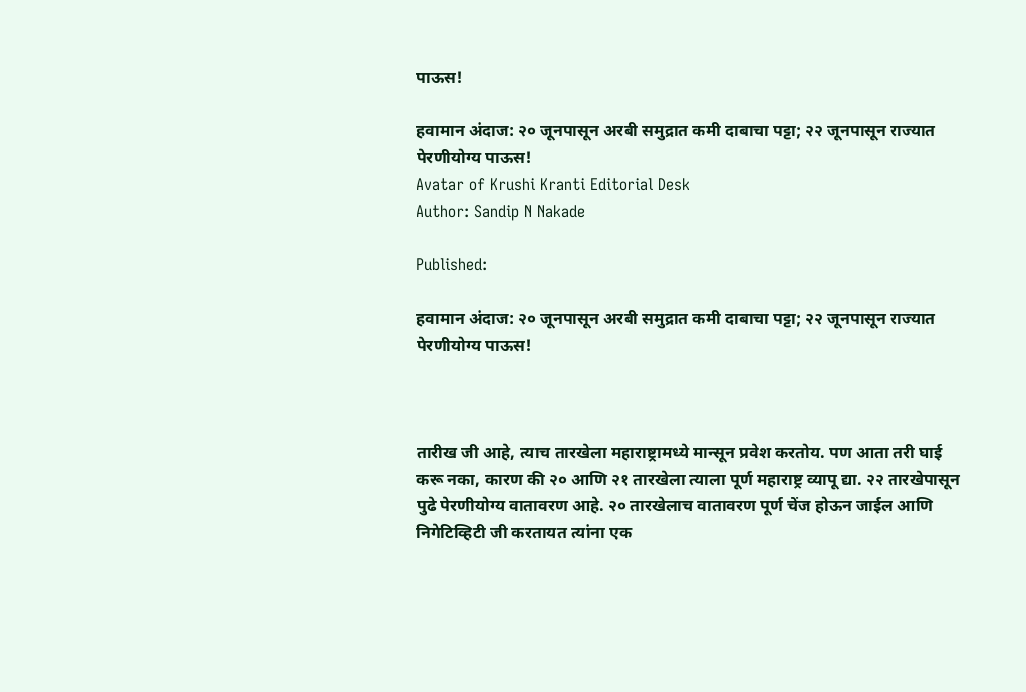पाऊस!

हवामान अंदाज: २० जूनपासून अरबी समुद्रात कमी दाबाचा पट्टा; २२ जूनपासून राज्यात पेरणीयोग्य पाऊस!
Avatar of Krushi Kranti Editorial Desk
Author: Sandip N Nakade

Published:

हवामान अंदाज: २० जूनपासून अरबी समुद्रात कमी दाबाचा पट्टा; २२ जूनपासून राज्यात पेरणीयोग्य पाऊस!



तारीख जी आहे, त्याच तारखेला महाराष्ट्रामध्ये मान्सून प्रवेश करतोय. पण आता तरी घाई करू नका, कारण की २० आणि २१ तारखेला त्याला पूर्ण महाराष्ट्र व्यापू द्या. २२ तारखेपासून पुढे पेरणीयोग्य वातावरण आहे. २० तारखेलाच वातावरण पूर्ण चेंज होऊन जाईल आणि निगेटिव्हिटी जी करतायत त्यांना एक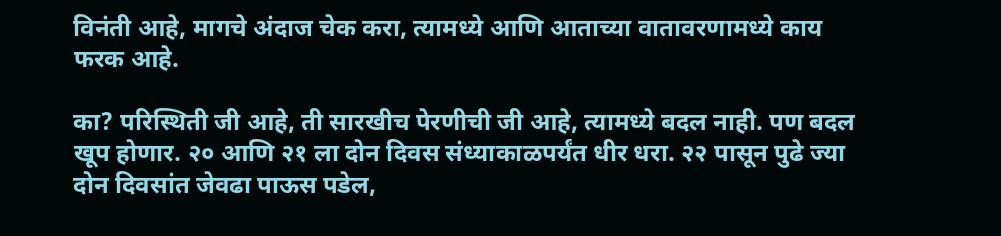विनंती आहे, मागचे अंदाज चेक करा, त्यामध्ये आणि आताच्या वातावरणामध्ये काय फरक आहे.

का? परिस्थिती जी आहे, ती सारखीच पेरणीची जी आहे, त्यामध्ये बदल नाही. पण बदल खूप होणार. २० आणि २१ ला दोन दिवस संध्याकाळपर्यंत धीर धरा. २२ पासून पुढे ज्या दोन दिवसांत जेवढा पाऊस पडेल,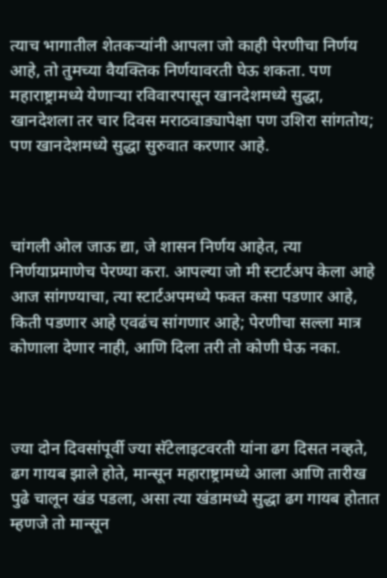त्याच भागातील शेतकऱ्यांनी आपला जो काही पेरणीचा निर्णय आहे, तो तुमच्या वैयक्तिक निर्णयावरती घेऊ शकता. पण महाराष्ट्रामध्ये येणाऱ्या रविवारपासून खानदेशमध्ये सुद्धा, खानदेशला तर चार दिवस मराठवाड्यापेक्षा पण उशिरा सांगतोय; पण खानदेशमध्ये सुद्धा सुरुवात करणार आहे.



चांगली ओल जाऊ द्या, जे शासन निर्णय आहेत, त्या निर्णयाप्रमाणेच पेरण्या करा. आपल्या जो मी स्टार्टअप केला आहे आज सांगण्याचा, त्या स्टार्टअपमध्ये फक्त कसा पडणार आहे, किती पडणार आहे एवढंच सांगणार आहे; पेरणीचा सल्ला मात्र कोणाला देणार नाही, आणि दिला तरी तो कोणी घेऊ नका.



ज्या दोन दिवसांपूर्वी ज्या सॅटेलाइटवरती यांना ढग दिसत नव्हते, ढग गायब झाले होते, मान्सून महाराष्ट्रामध्ये आला आणि तारीख पुढे चालून खंड पडला, असा त्या खंडामध्ये सुद्धा ढग गायब होतात म्हणजे तो मान्सून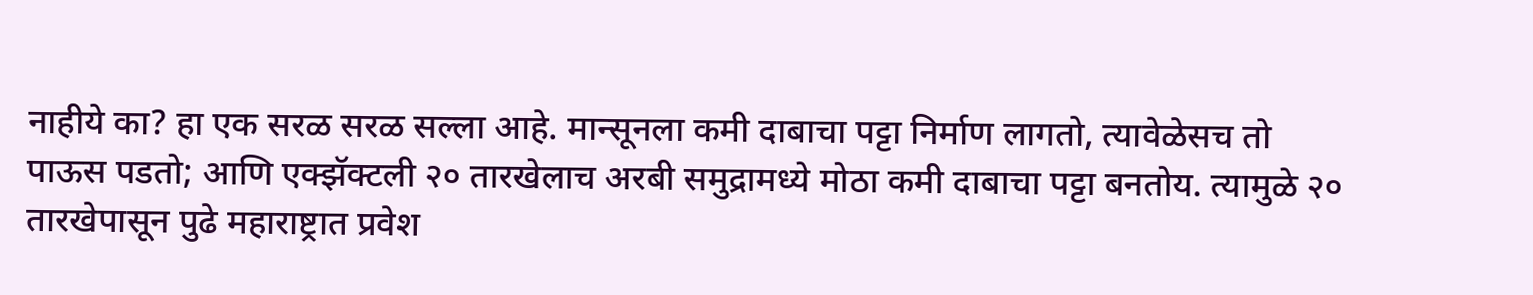नाहीये का? हा एक सरळ सरळ सल्ला आहे. मान्सूनला कमी दाबाचा पट्टा निर्माण लागतो, त्यावेळेसच तो पाऊस पडतो; आणि एक्झॅक्टली २० तारखेलाच अरबी समुद्रामध्ये मोठा कमी दाबाचा पट्टा बनतोय. त्यामुळे २० तारखेपासून पुढे महाराष्ट्रात प्रवेश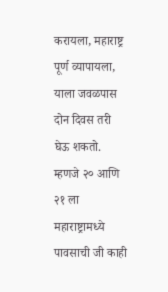करायला, महाराष्ट्र पूर्ण व्यापायला, याला जवळपास दोन दिवस तरी घेऊ शकतो. म्हणजे २० आणि २१ ला महाराष्ट्रामध्ये पावसाची जी काही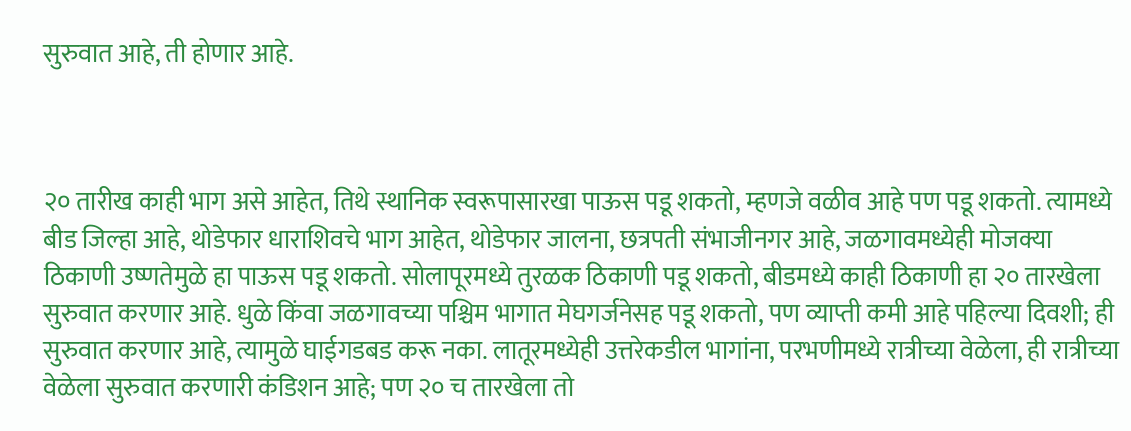सुरुवात आहे, ती होणार आहे.



२० तारीख काही भाग असे आहेत, तिथे स्थानिक स्वरूपासारखा पाऊस पडू शकतो, म्हणजे वळीव आहे पण पडू शकतो. त्यामध्ये बीड जिल्हा आहे, थोडेफार धाराशिवचे भाग आहेत, थोडेफार जालना, छत्रपती संभाजीनगर आहे, जळगावमध्येही मोजक्या ठिकाणी उष्णतेमुळे हा पाऊस पडू शकतो. सोलापूरमध्ये तुरळक ठिकाणी पडू शकतो, बीडमध्ये काही ठिकाणी हा २० तारखेला सुरुवात करणार आहे. धुळे किंवा जळगावच्या पश्चिम भागात मेघगर्जनेसह पडू शकतो, पण व्याप्ती कमी आहे पहिल्या दिवशी; ही सुरुवात करणार आहे, त्यामुळे घाईगडबड करू नका. लातूरमध्येही उत्तरेकडील भागांना, परभणीमध्ये रात्रीच्या वेळेला, ही रात्रीच्या वेळेला सुरुवात करणारी कंडिशन आहे; पण २० च तारखेला तो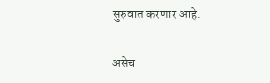सुरुवात करणार आहे.

असेच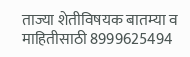ताज्या शेतीविषयक बातम्या व माहितीसाठी 8999625494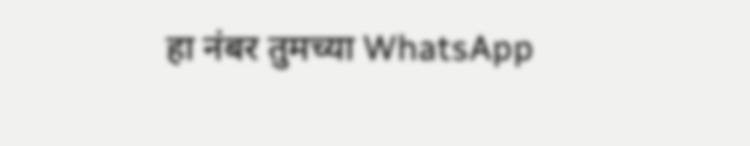हा नंबर तुमच्या WhatsApp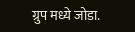ग्रुप मध्ये जोडा.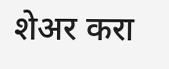शेअर करा